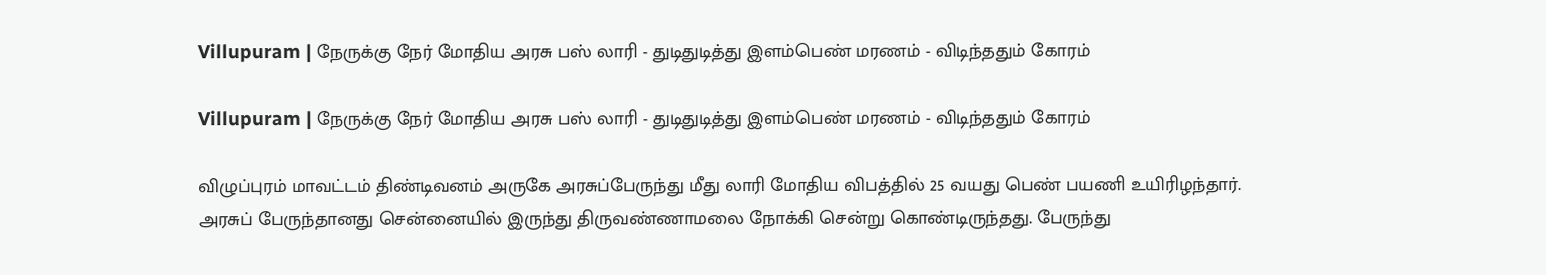Villupuram | நேருக்கு நேர் மோதிய அரசு பஸ் லாரி - துடிதுடித்து இளம்பெண் மரணம் - விடிந்ததும் கோரம்

Villupuram | நேருக்கு நேர் மோதிய அரசு பஸ் லாரி - துடிதுடித்து இளம்பெண் மரணம் - விடிந்ததும் கோரம்

விழுப்புரம் மாவட்டம் திண்டிவனம் அருகே அரசுப்பேருந்து மீது லாரி மோதிய விபத்தில் 25 வயது பெண் பயணி உயிரிழந்தார். அரசுப் பேருந்தானது சென்னையில் இருந்து திருவண்ணாமலை நோக்கி சென்று கொண்டிருந்தது. பேருந்து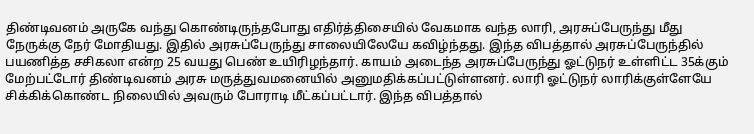திண்டிவனம் அருகே வந்து கொண்டிருந்தபோது எதிர்த்திசையில் வேகமாக வந்த லாரி, அரசுப்பேருந்து மீது நேருக்கு நேர் மோதியது. இதில் அரசுப்பேருந்து சாலையிலேயே கவிழ்ந்தது. இந்த விபத்தால் அரசுப்பேருந்தில் பயணித்த சசிகலா என்ற 25 வயது பெண் உயிரிழந்தார். காயம் அடைந்த அரசுப்பேருந்து ஓட்டுநர் உள்ளிட்ட 35க்கும் மேற்பட்டோர் திண்டிவனம் அரசு மருத்துவமனையில் அனுமதிக்கப்பட்டுள்ளனர். லாரி ஓட்டுநர் லாரிக்குள்ளேயே சிக்கிக்கொண்ட நிலையில் அவரும் போராடி மீட்கப்பட்டார். இந்த விபத்தால்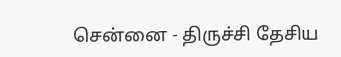சென்னை - திருச்சி தேசிய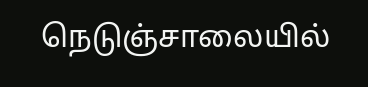நெடுஞ்சாலையில்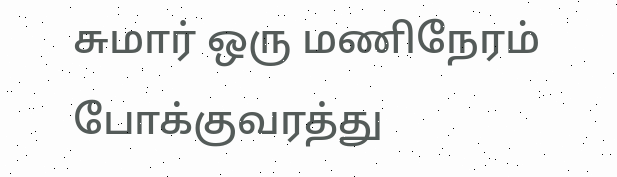சுமார் ஒரு மணிநேரம் போக்குவரத்து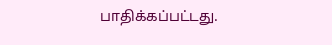பாதிக்கப்பட்டது.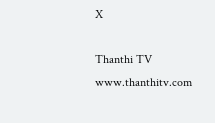X

Thanthi TV
www.thanthitv.com